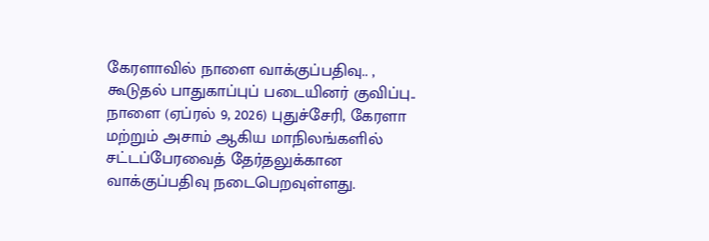கேரளாவில் நாளை வாக்குப்பதிவு.. , கூடுதல் பாதுகாப்புப் படையினர் குவிப்பு..
நாளை (ஏப்ரல் 9, 2026) புதுச்சேரி, கேரளா மற்றும் அசாம் ஆகிய மாநிலங்களில் சட்டப்பேரவைத் தேர்தலுக்கான வாக்குப்பதிவு நடைபெறவுள்ளது.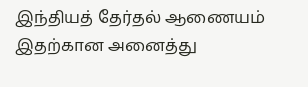இந்தியத் தேர்தல் ஆணையம் இதற்கான அனைத்து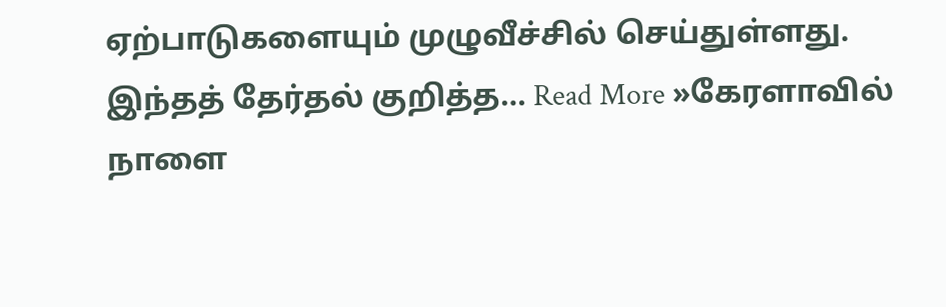ஏற்பாடுகளையும் முழுவீச்சில் செய்துள்ளது. இந்தத் தேர்தல் குறித்த… Read More »கேரளாவில் நாளை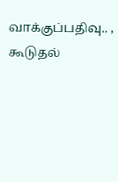வாக்குப்பதிவு.. , கூடுதல்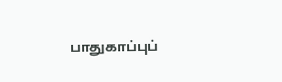பாதுகாப்புப்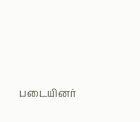படையினர்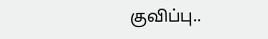குவிப்பு..